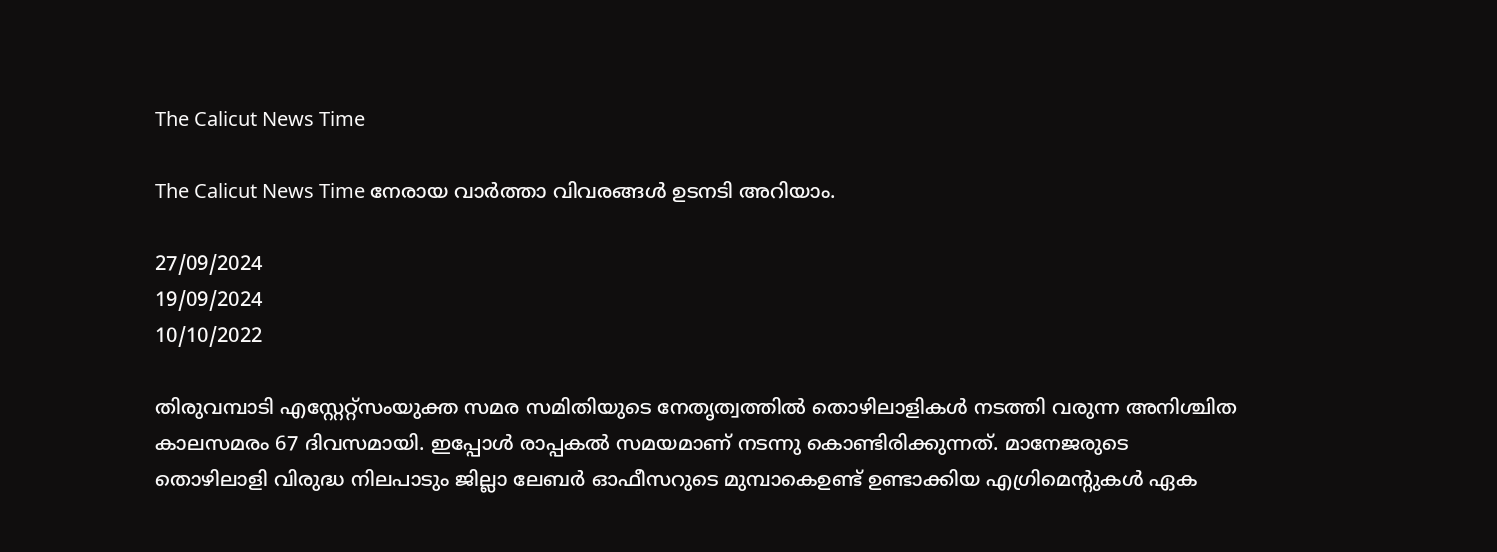The Calicut News Time

The Calicut News Time നേരായ വാർത്താ വിവരങ്ങൾ ഉടനടി അറിയാം.

27/09/2024
19/09/2024
10/10/2022

തിരുവമ്പാടി എസ്റ്റേറ്റ്സംയുക്ത സമര സമിതിയുടെ നേതൃത്വത്തിൽ തൊഴിലാളികൾ നടത്തി വരുന്ന അനിശ്ചിത കാലസമരം 67 ദിവസമായി. ഇപ്പോൾ രാപ്പകൽ സമയമാണ് നടന്നു കൊണ്ടിരിക്കുന്നത്. മാനേജരുടെ തൊഴിലാളി വിരുദ്ധ നിലപാടും ജില്ലാ ലേബർ ഓഫീസറുടെ മുമ്പാകെഉണ്ട് ഉണ്ടാക്കിയ എഗ്രിമെന്റുകൾ ഏക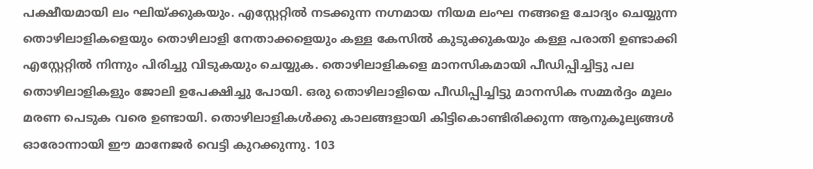പക്ഷീയമായി ലം ഘിയ്‌ക്കുകയും. എസ്റ്റേറ്റിൽ നടക്കുന്ന നഗ്നമായ നിയമ ലംഘ നങ്ങളെ ചോദ്യം ചെയ്യുന്ന തൊഴിലാളികളെയും തൊഴിലാളി നേതാക്കളെയും കള്ള കേസിൽ കുടുക്കുകയും കള്ള പരാതി ഉണ്ടാക്കി എസ്റ്റേറ്റിൽ നിന്നും പിരിച്ചു വിടുകയും ചെയ്യുക. തൊഴിലാളികളെ മാനസികമായി പീഡിപ്പിച്ചിട്ടു പല തൊഴിലാളികളും ജോലി ഉപേക്ഷിച്ചു പോയി. ഒരു തൊഴിലാളിയെ പീഡിപ്പിച്ചിട്ടു മാനസിക സമ്മർദ്ദം മൂലം മരണ പെടുക വരെ ഉണ്ടായി. തൊഴിലാളികൾക്കു കാലങ്ങളായി കിട്ടികൊണ്ടിരിക്കുന്ന ആനുകൂല്യങ്ങൾ ഓരോന്നായി ഈ മാനേജർ വെട്ടി കുറക്കുന്നു. 103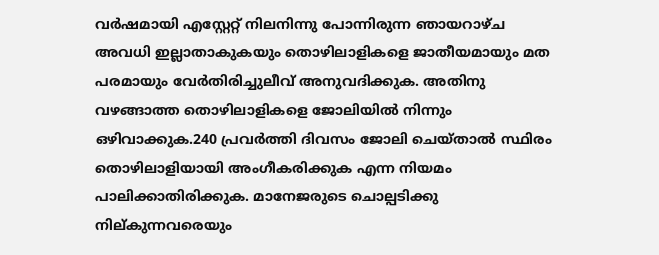വർഷമായി എസ്റ്റേറ്റ് നിലനിന്നു പോന്നിരുന്ന ഞായറാഴ്ച അവധി ഇല്ലാതാകുകയും തൊഴിലാളികളെ ജാതീയമായും മത പരമായും വേർതിരിച്ചുലീവ് അനുവദിക്കുക. അതിനു വഴങ്ങാത്ത തൊഴിലാളികളെ ജോലിയിൽ നിന്നും ഒഴിവാക്കുക.240 പ്രവർത്തി ദിവസം ജോലി ചെയ്താൽ സ്ഥിരം തൊഴിലാളിയായി അംഗീകരിക്കുക എന്ന നിയമം പാലിക്കാതിരിക്കുക. മാനേജരുടെ ചൊല്പടിക്കു നില്കുന്നവരെയും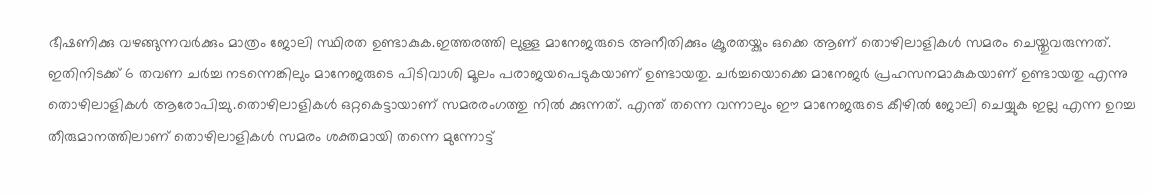ഭീഷണിക്കു വഴങ്ങുന്നവർക്കും മാത്രം ജോലി സ്ഥിരത ഉണ്ടാകുക.ഇത്തരത്തി ലുള്ള മാനേജരുടെ അനീതിക്കും ക്രൂരതയ്കും ഒക്കെ ആണ് തൊഴിലാളികൾ സമരം ചെയ്തുവരുന്നത്. ഇതിനിടക്ക് 6 തവണ ചർച്ച നടന്നെങ്കിലും മാനേജരുടെ പിടിവാശി മൂലം പരാജയപെടുകയാണ് ഉണ്ടായതു. ചർച്ചയൊക്കെ മാനേജർ പ്രഹസനമാകുകയാണ് ഉണ്ടായതു എന്നു തൊഴിലാളികൾ ആരോപിച്ചു.തൊഴിലാളികൾ ഒറ്റകെട്ടായാണ് സമരരംഗത്തു നിൽ ക്കുന്നത്. എന്ത് തന്നെ വന്നാലും ഈ മാനേജരുടെ കീഴിൽ ജോലി ചെയ്യുക ഇല്ല എന്ന ഉറച്ച തീരുമാനത്തിലാണ് തൊഴിലാളികൾ സമരം ശക്തമായി തന്നെ മുന്നോട്ട്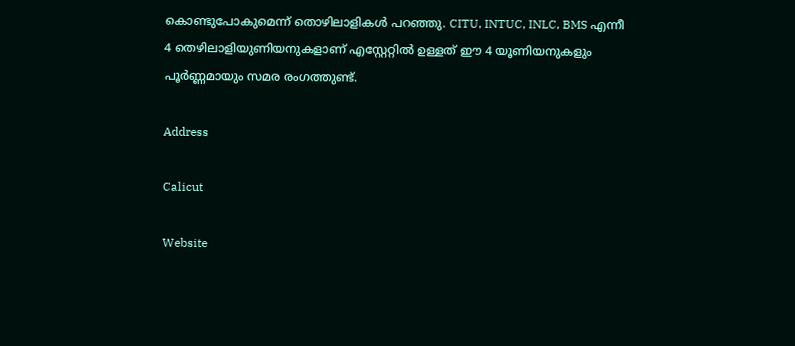കൊണ്ടുപോകുമെന്ന് തൊഴിലാളികൾ പറഞ്ഞു. CITU, INTUC, INLC, BMS എന്നീ 4 തെഴിലാളിയുണിയനുകളാണ് എസ്റ്റേറ്റിൽ ഉള്ളത് ഈ 4 യൂണിയനുകളും പൂർണ്ണമായും സമര രംഗത്തുണ്ട്.

Address

Calicut

Website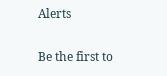Alerts

Be the first to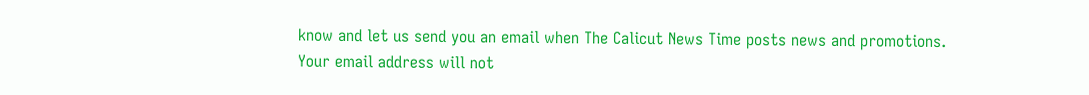know and let us send you an email when The Calicut News Time posts news and promotions. Your email address will not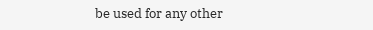be used for any other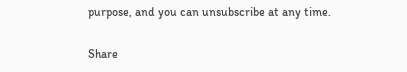purpose, and you can unsubscribe at any time.

Share